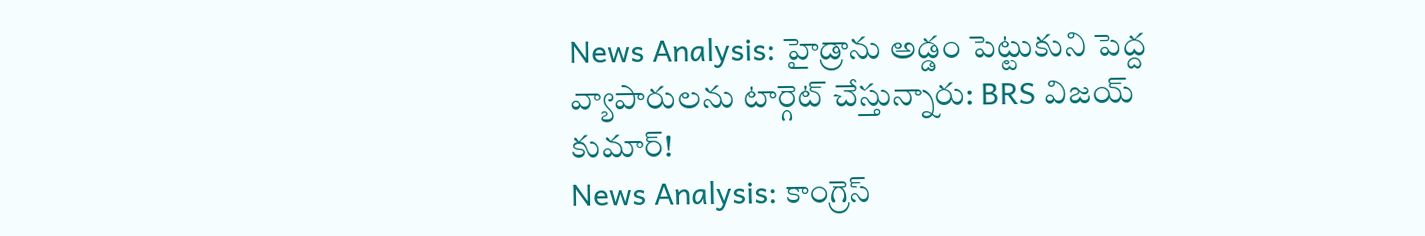News Analysis: హైడ్రాను అడ్డం పెట్టుకుని పెద్ద వ్యాపారులను టార్గెట్ చేస్తున్నారు: BRS విజయ్ కుమార్!
News Analysis: కాంగ్రెస్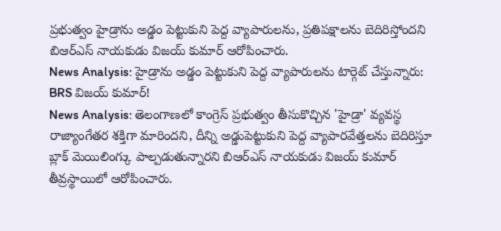ప్రభుత్వం హైడ్రాను అడ్డం పెట్టుకుని పెద్ద వ్యాపారులను, ప్రతిపక్షాలను బెదిరిస్తోందని బిఆర్ఎస్ నాయకుడు విజయ్ కుమార్ ఆరోపించారు.
News Analysis: హైడ్రాను అడ్డం పెట్టుకుని పెద్ద వ్యాపారులను టార్గెట్ చేస్తున్నారు: BRS విజయ్ కుమార్!
News Analysis: తెలంగాణలో కాంగ్రెస్ ప్రభుత్వం తీసుకొచ్చిన 'హైడ్రా' వ్యవస్థ రాజ్యాంగేతర శక్తిగా మారిందని, దీన్ని అడ్డుపెట్టుకుని పెద్ద వ్యాపారవేత్తలను బెదిరిస్తూ బ్లాక్ మెయిలింగ్కు పాల్పడుతున్నారని బిఆర్ఎస్ నాయకుడు విజయ్ కుమార్ తీవ్రస్థాయిలో ఆరోపించారు.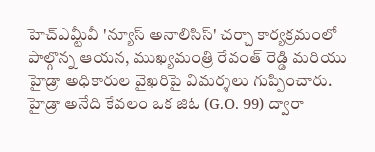హెచ్ఎమ్టీవీ 'న్యూస్ అనాలిసిస్' చర్చా కార్యక్రమంలో పాల్గొన్న ఆయన, ముఖ్యమంత్రి రేవంత్ రెడ్డి మరియు హైడ్రా అధికారుల వైఖరిపై విమర్శలు గుప్పించారు.
హైడ్రా అనేది కేవలం ఒక జిఓ (G.O. 99) ద్వారా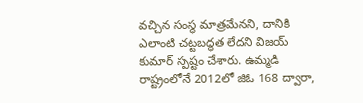వచ్చిన సంస్థ మాత్రమేనని, దానికి ఎలాంటి చట్టబద్ధత లేదని విజయ్ కుమార్ స్పష్టం చేశారు. ఉమ్మడి రాష్ట్రంలోనే 2012లో జిఓ 168 ద్వారా,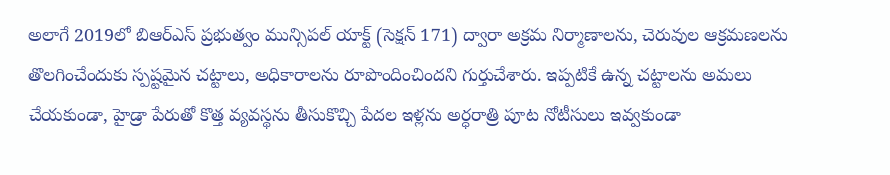అలాగే 2019లో బిఆర్ఎస్ ప్రభుత్వం మున్సిపల్ యాక్ట్ (సెక్షన్ 171) ద్వారా అక్రమ నిర్మాణాలను, చెరువుల ఆక్రమణలను తొలగించేందుకు స్పష్టమైన చట్టాలు, అధికారాలను రూపొందించిందని గుర్తుచేశారు. ఇప్పటికే ఉన్న చట్టాలను అమలు చేయకుండా, హైడ్రా పేరుతో కొత్త వ్యవస్థను తీసుకొచ్చి పేదల ఇళ్లను అర్ధరాత్రి పూట నోటీసులు ఇవ్వకుండా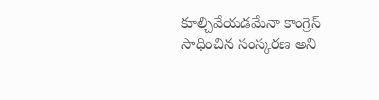కూల్చివేయడమేనా కాంగ్రెస్ సాధించిన సంస్కరణ అని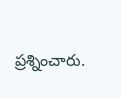ప్రశ్నించారు.